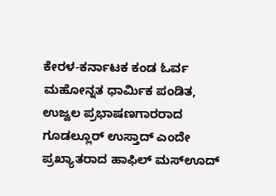ಕೇರಳ-ಕರ್ನಾಟಕ ಕಂಡ ಓರ್ವ ಮಹೋನ್ನತ ಧಾರ್ಮಿಕ ಪಂಡಿತ, ಉಜ್ವಲ ಪ್ರಭಾಷಣಗಾರರಾದ ಗೂಡಲ್ಲೂರ್ ಉಸ್ತಾದ್ ಎಂದೇ ಪ್ರಖ್ಯಾತರಾದ ಹಾಫಿಲ್ ಮಸ್ಊದ್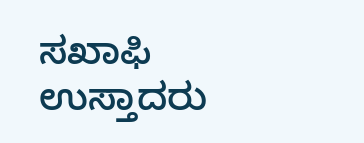ಸಖಾಫಿ ಉಸ್ತಾದರು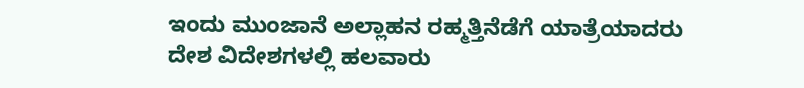ಇಂದು ಮುಂಜಾನೆ ಅಲ್ಲಾಹನ ರಹ್ಮತ್ತಿನೆಡೆಗೆ ಯಾತ್ರೆಯಾದರು
ದೇಶ ವಿದೇಶಗಳಲ್ಲಿ ಹಲವಾರು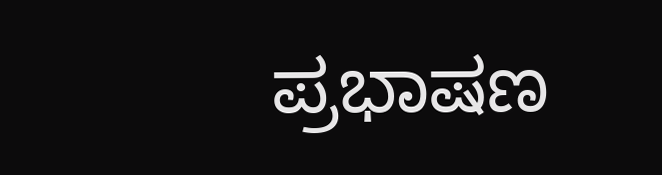ಪ್ರಭಾಷಣ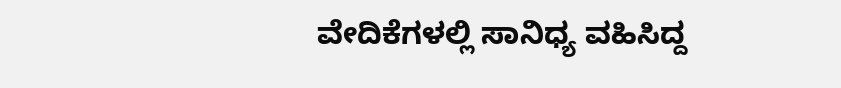ವೇದಿಕೆಗಳಲ್ಲಿ ಸಾನಿಧ್ಯ ವಹಿಸಿದ್ದ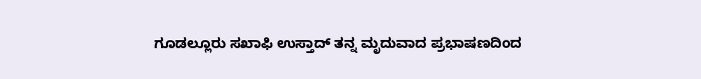ಗೂಡಲ್ಲೂರು ಸಖಾಫಿ ಉಸ್ತಾದ್ ತನ್ನ ಮೃದುವಾದ ಪ್ರಭಾಷಣದಿಂದ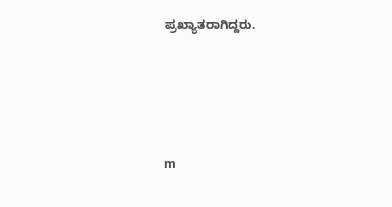ಪ್ರಖ್ಯಾತರಾಗಿದ್ದರು.




m